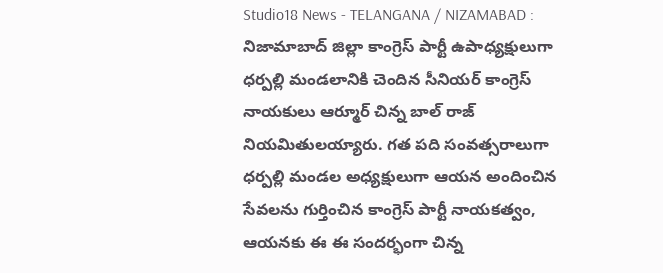Studio18 News - TELANGANA / NIZAMABAD : నిజామాబాద్ జిల్లా కాంగ్రెస్ పార్టీ ఉపాధ్యక్షులుగా ధర్పల్లి మండలానికి చెందిన సీనియర్ కాంగ్రెస్ నాయకులు ఆర్మూర్ చిన్న బాల్ రాజ్ నియమితులయ్యారు. గత పది సంవత్సరాలుగా ధర్పల్లి మండల అధ్యక్షులుగా ఆయన అందించిన సేవలను గుర్తించిన కాంగ్రెస్ పార్టీ నాయకత్వం, ఆయనకు ఈ ఈ సందర్భంగా చిన్న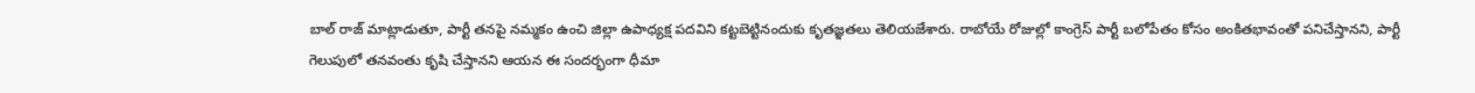బాల్ రాజ్ మాట్లాడుతూ, పార్టీ తనపై నమ్మకం ఉంచి జిల్లా ఉపాధ్యక్ష పదవిని కట్టబెట్టినందుకు కృతజ్ఞతలు తెలియజేశారు. రాబోయే రోజుల్లో కాంగ్రెస్ పార్టీ బలోపేతం కోసం అంకితభావంతో పనిచేస్తానని, పార్టీ గెలుపులో తనవంతు కృషి చేస్తానని ఆయన ఈ సందర్భంగా ధీమా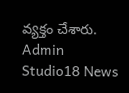వ్యక్తం చేశారు.
Admin
Studio18 News